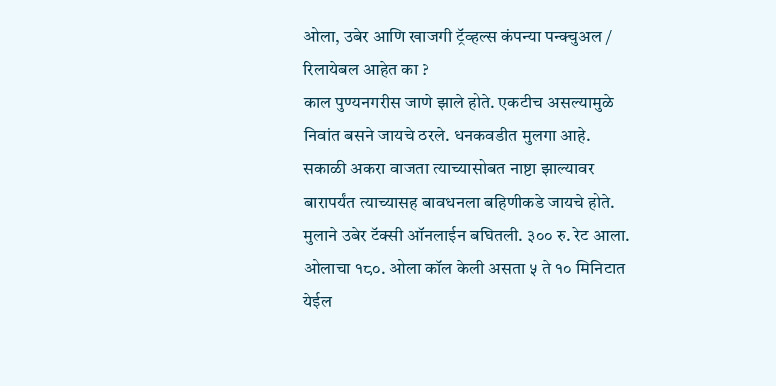ओला, उबेर आणि खाजगी ट्रॅव्हल्स कंपन्या पन्क्चुअल / रिलायेबल आहेत का ?
काल पुण्यनगरीस जाणे झाले होते. एकटीच असल्यामुळे निवांत बसने जायचे ठरले. धनकवडीत मुलगा आहे. सकाळी अकरा वाजता त्याच्यासोबत नाष्टा झाल्यावर बारापर्यंत त्याच्यासह बावधनला बहिणीकडे जायचे होते. मुलाने उबेर टॅक्सी ऑनलाईन बघितली. ३०० रु. रेट आला. ओलाचा १८०. ओला कॉल केली असता ५ ते १० मिनिटात येईल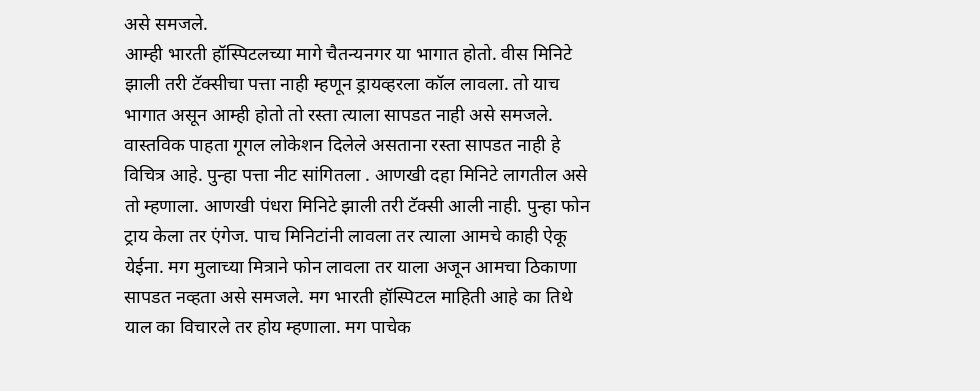असे समजले.
आम्ही भारती हॉस्पिटलच्या मागे चैतन्यनगर या भागात होतो. वीस मिनिटे झाली तरी टॅक्सीचा पत्ता नाही म्हणून ड्रायव्हरला कॉल लावला. तो याच भागात असून आम्ही होतो तो रस्ता त्याला सापडत नाही असे समजले. वास्तविक पाहता गूगल लोकेशन दिलेले असताना रस्ता सापडत नाही हे विचित्र आहे. पुन्हा पत्ता नीट सांगितला . आणखी दहा मिनिटे लागतील असे तो म्हणाला. आणखी पंधरा मिनिटे झाली तरी टॅक्सी आली नाही. पुन्हा फोन ट्राय केला तर एंगेज. पाच मिनिटांनी लावला तर त्याला आमचे काही ऐकू येईना. मग मुलाच्या मित्राने फोन लावला तर याला अजून आमचा ठिकाणा सापडत नव्हता असे समजले. मग भारती हॉस्पिटल माहिती आहे का तिथे याल का विचारले तर होय म्हणाला. मग पाचेक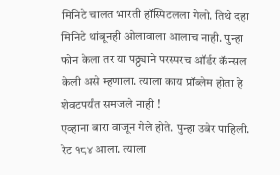मिनिटे चालत भारती हॉस्पिटलला गेलो. तिथे दहा मिनिटे थांबूनही ओलावाला आलाच नाही. पुन्हा फोन केला तर या पठ्ठ्याने परस्परच ऑर्डर कॅन्सल केली असे म्हणाला. त्याला काय प्रॉब्लेम होता हे शेवटपर्यंत समजले नाही !
एव्हाना बारा वाजून गेले होते. पुन्हा उबेर पाहिली. रेट १८४ आला. त्याला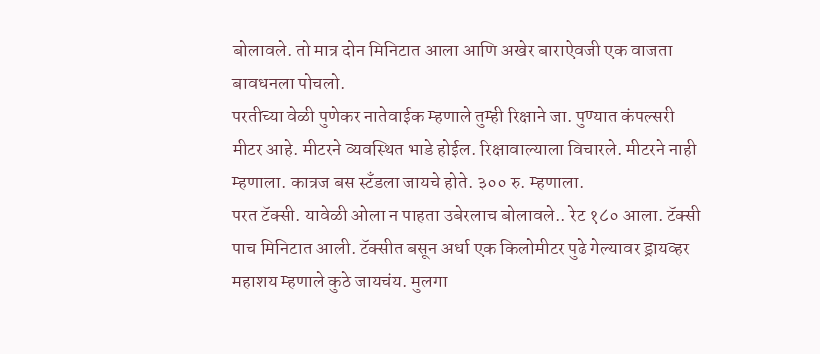बोलावले. तो मात्र दोन मिनिटात आला आणि अखेर बाराऐवजी एक वाजता बावधनला पोचलो.
परतीच्या वेळी पुणेकर नातेवाईक म्हणाले तुम्ही रिक्षाने जा. पुण्यात कंपल्सरी मीटर आहे. मीटरने व्यवस्थित भाडे होईल. रिक्षावाल्याला विचारले. मीटरने नाही म्हणाला. कात्रज बस स्टँडला जायचे होते. ३०० रु. म्हणाला.
परत टॅक्सी. यावेळी ओला न पाहता उबेरलाच बोलावले.. रेट १८० आला. टॅक्सी पाच मिनिटात आली. टॅक्सीत बसून अर्धा एक किलोमीटर पुढे गेल्यावर ड्रायव्हर महाशय म्हणाले कुठे जायचंय. मुलगा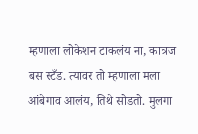म्हणाला लोकेशन टाकलंय ना, कात्रज बस स्टँड. त्यावर तो म्हणाला मला आंबेगाव आलंय, तिथे सोडतो. मुलगा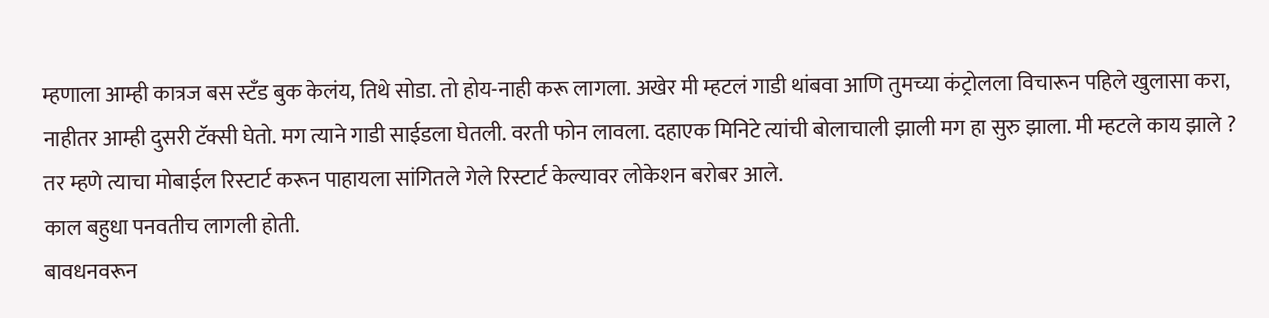म्हणाला आम्ही कात्रज बस स्टँड बुक केलंय, तिथे सोडा. तो होय-नाही करू लागला. अखेर मी म्हटलं गाडी थांबवा आणि तुमच्या कंट्रोलला विचारून पहिले खुलासा करा, नाहीतर आम्ही दुसरी टॅक्सी घेतो. मग त्याने गाडी साईडला घेतली. वरती फोन लावला. दहाएक मिनिटे त्यांची बोलाचाली झाली मग हा सुरु झाला. मी म्हटले काय झाले ? तर म्हणे त्याचा मोबाईल रिस्टार्ट करून पाहायला सांगितले गेले रिस्टार्ट केल्यावर लोकेशन बरोबर आले.
काल बहुधा पनवतीच लागली होती.
बावधनवरून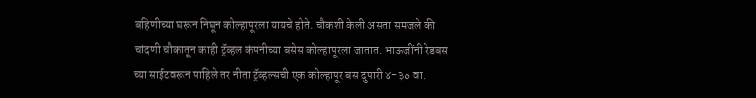बहिणीच्या घरून निघून कोल्हापूरला यायचे होते. चौकशी केली असता समजले की चांदणी चौकातून काही ट्रॅव्हल कंपनीच्या बसेस कोल्हापूरला जातात. भाऊजींनी रेडबस च्या साईटवरून पाहिले तर नीता ट्रॅव्हल्सची एक कोल्हापूर बस दुपारी ४-३० वा.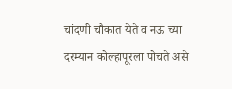चांदणी चौकात येते व नऊ च्या दरम्यान कोल्हापूरला पोचते असे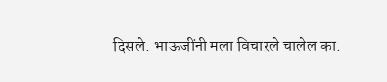दिसले. भाऊजींनी मला विचारले चालेल का.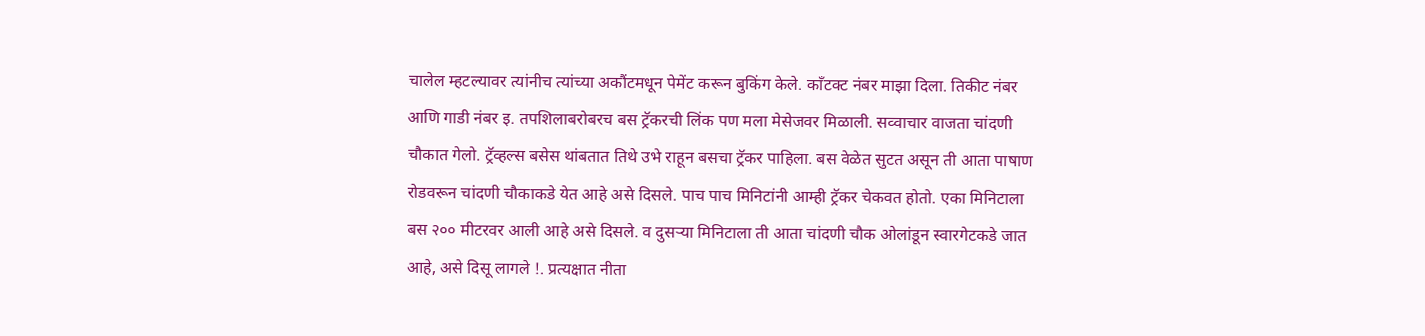चालेल म्हटल्यावर त्यांनीच त्यांच्या अकौंटमधून पेमेंट करून बुकिंग केले. काँटक्ट नंबर माझा दिला. तिकीट नंबर आणि गाडी नंबर इ. तपशिलाबरोबरच बस ट्रॅकरची लिंक पण मला मेसेजवर मिळाली. सव्वाचार वाजता चांदणी चौकात गेलो. ट्रॅव्हल्स बसेस थांबतात तिथे उभे राहून बसचा ट्रॅकर पाहिला. बस वेळेत सुटत असून ती आता पाषाण रोडवरून चांदणी चौकाकडे येत आहे असे दिसले. पाच पाच मिनिटांनी आम्ही ट्रॅकर चेकवत होतो. एका मिनिटाला बस २०० मीटरवर आली आहे असे दिसले. व दुसऱ्या मिनिटाला ती आता चांदणी चौक ओलांडून स्वारगेटकडे जात आहे, असे दिसू लागले !. प्रत्यक्षात नीता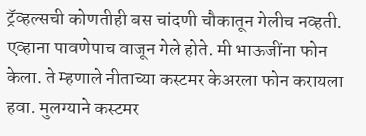ट्रॅव्हल्सची कोणतीही बस चांदणी चौकातून गेलीच नव्हती. एव्हाना पावणेपाच वाजून गेले होते. मी भाऊजींना फोन केला. ते म्हणाले नीताच्या कस्टमर केअरला फोन करायला हवा. मुलग्याने कस्टमर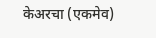केअरचा (एकमेव)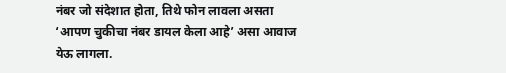नंबर जो संदेशात होता, तिथे फोन लावला असता ‘आपण चुकीचा नंबर डायल केला आहे’ असा आवाज येऊ लागला.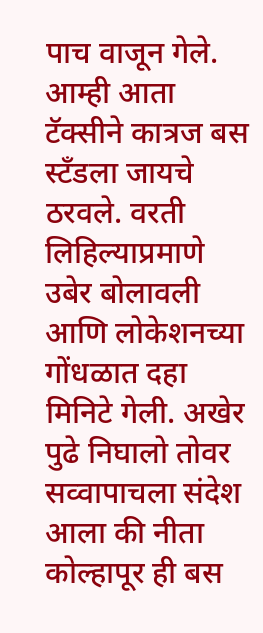पाच वाजून गेले. आम्ही आता टॅक्सीने कात्रज बस स्टँडला जायचे ठरवले. वरती लिहिल्याप्रमाणे उबेर बोलावली आणि लोकेशनच्या गोंधळात दहा मिनिटे गेली. अखेर पुढे निघालो तोवर सव्वापाचला संदेश आला की नीता कोल्हापूर ही बस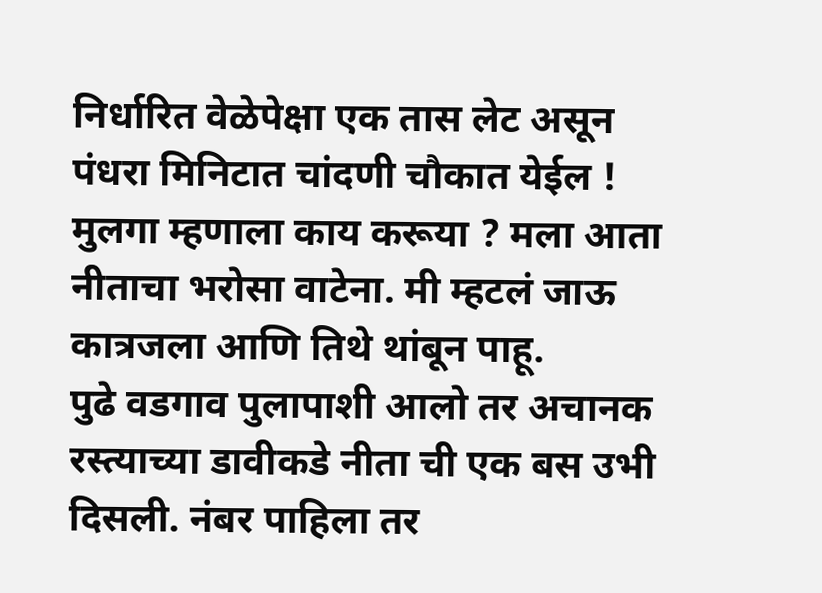निर्धारित वेळेपेक्षा एक तास लेट असून पंधरा मिनिटात चांदणी चौकात येईल ! मुलगा म्हणाला काय करूया ? मला आता नीताचा भरोसा वाटेना. मी म्हटलं जाऊ कात्रजला आणि तिथे थांबून पाहू.
पुढे वडगाव पुलापाशी आलो तर अचानक रस्त्याच्या डावीकडे नीता ची एक बस उभी दिसली. नंबर पाहिला तर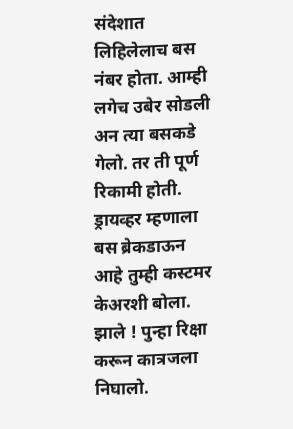संदेशात लिहिलेलाच बस नंबर होता. आम्ही लगेच उबेर सोडली अन त्या बसकडे गेलो. तर ती पूर्ण रिकामी होती. ड्रायव्हर म्हणाला बस ब्रेकडाऊन आहे तुम्ही कस्टमर केअरशी बोला. झाले ! पुन्हा रिक्षा करून कात्रजला निघालो.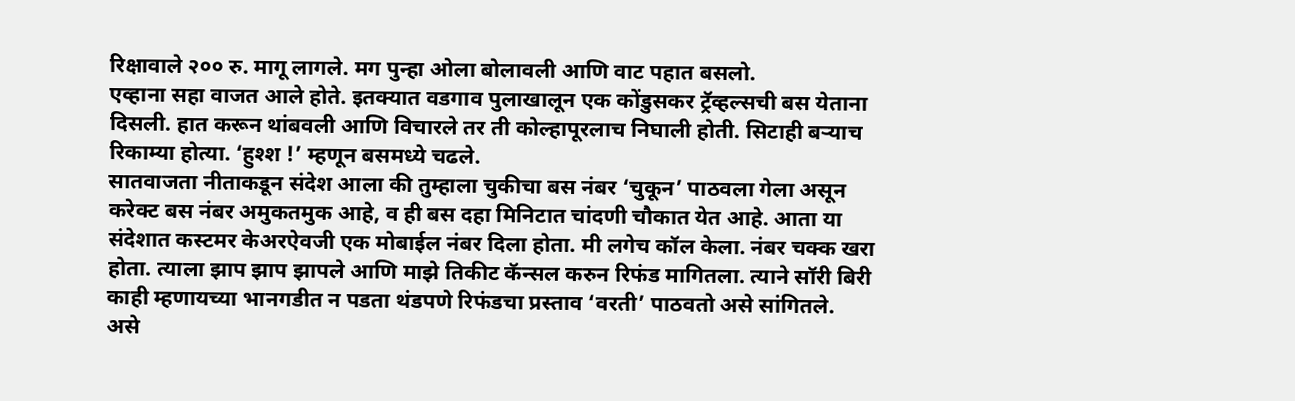रिक्षावाले २०० रु. मागू लागले. मग पुन्हा ओला बोलावली आणि वाट पहात बसलो.
एव्हाना सहा वाजत आले होते. इतक्यात वडगाव पुलाखालून एक कोंडुसकर ट्रॅव्हल्सची बस येताना दिसली. हात करून थांबवली आणि विचारले तर ती कोल्हापूरलाच निघाली होती. सिटाही बऱ्याच रिकाम्या होत्या. ‘हुश्श !’ म्हणून बसमध्ये चढले.
सातवाजता नीताकडून संदेश आला की तुम्हाला चुकीचा बस नंबर ‘चुकून’ पाठवला गेला असून करेक्ट बस नंबर अमुकतमुक आहे, व ही बस दहा मिनिटात चांदणी चौकात येत आहे. आता या संदेशात कस्टमर केअरऐवजी एक मोबाईल नंबर दिला होता. मी लगेच कॉल केला. नंबर चक्क खरा होता. त्याला झाप झाप झापले आणि माझे तिकीट कॅन्सल करुन रिफंड मागितला. त्याने सॉरी बिरी काही म्हणायच्या भानगडीत न पडता थंडपणे रिफंडचा प्रस्ताव ‘वरती’ पाठवतो असे सांगितले.
असे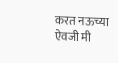करत नऊच्या ऐवजी मी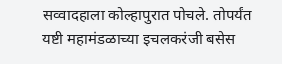सव्वादहाला कोल्हापुरात पोचले. तोपर्यंत यष्टी महामंडळाच्या इचलकरंजी बसेस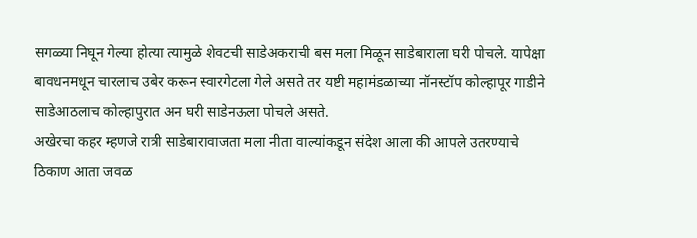सगळ्या निघून गेल्या होत्या त्यामुळे शेवटची साडेअकराची बस मला मिळून साडेबाराला घरी पोचले. यापेक्षा बावधनमधून चारलाच उबेर करून स्वारगेटला गेले असते तर यष्टी महामंडळाच्या नॉनस्टॉप कोल्हापूर गाडीने साडेआठलाच कोल्हापुरात अन घरी साडेनऊला पोचले असते.
अखेरचा कहर म्हणजे रात्री साडेबारावाजता मला नीता वाल्यांकडून संदेश आला की आपले उतरण्याचे ठिकाण आता जवळ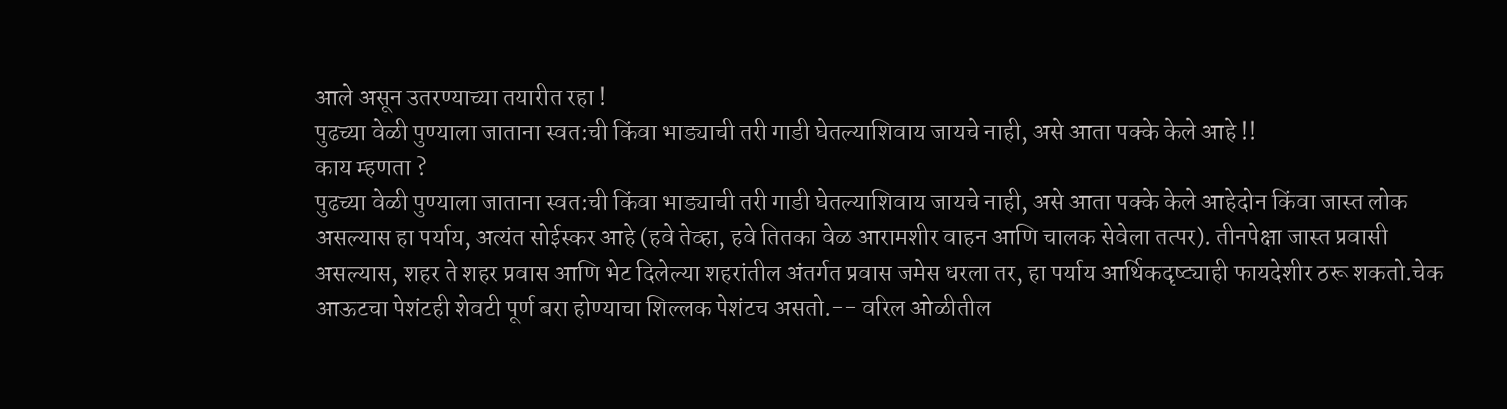आले असून उतरण्याच्या तयारीत रहा !
पुढच्या वेळी पुण्याला जाताना स्वत:ची किंवा भाड्याची तरी गाडी घेतल्याशिवाय जायचे नाही, असे आता पक्के केले आहे !!
काय म्हणता ?
पुढच्या वेळी पुण्याला जाताना स्वत:ची किंवा भाड्याची तरी गाडी घेतल्याशिवाय जायचे नाही, असे आता पक्के केले आहेदोन किंवा जास्त लोक असल्यास हा पर्याय, अत्यंत सोईस्कर आहे (हवे तेव्हा, हवे तितका वेळ आरामशीर वाहन आणि चालक सेवेला तत्पर). तीनपेक्षा जास्त प्रवासी असल्यास, शहर ते शहर प्रवास आणि भेट दिलेल्या शहरांतील अंतर्गत प्रवास जमेस धरला तर, हा पर्याय आर्थिकदृष्ट्याही फायदेशीर ठरू शकतो.चेक आऊटचा पेशंटही शेवटी पूर्ण बरा होण्याचा शिल्लक पेशंटच असतो.-- वरिल ओळीतील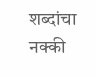शब्दांचा नक्की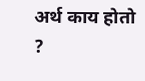अर्थ काय होतो ?